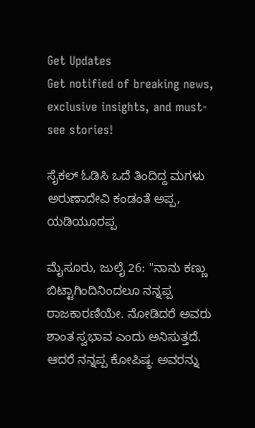Get Updates
Get notified of breaking news, exclusive insights, and must-see stories!

ಸೈಕಲ್ ಓಡಿಸಿ ಒದೆ ತಿಂದಿದ್ದ ಮಗಳು ಅರುಣಾದೇವಿ ಕಂಡಂತೆ ಅಪ್ಪ, ಯಡಿಯೂರಪ್ಪ

ಮೈಸೂರು, ಜುಲೈ 26: "ನಾನು ಕಣ್ಣು ಬಿಟ್ಟಾಗಿಂದಿನಿಂದಲೂ ನನ್ನಪ್ಪ ರಾಜಕಾರಣಿಯೇ. ನೋಡಿದರೆ ಅವರು ಶಾಂತ ಸ್ವಭಾವ ಎಂದು ಅನಿಸುತ್ತದೆ. ಆದರೆ ನನ್ನಪ್ಪ ಕೋಪಿಷ್ಠ. ಅವರನ್ನು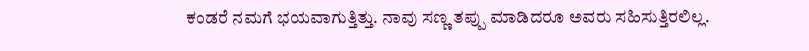ಕಂಡರೆ ನಮಗೆ ಭಯವಾಗುತ್ತಿತ್ತು. ನಾವು ಸಣ್ಣ ತಪ್ಪು ಮಾಡಿದರೂ ಅವರು ಸಹಿಸುತ್ತಿರಲಿಲ್ಲ.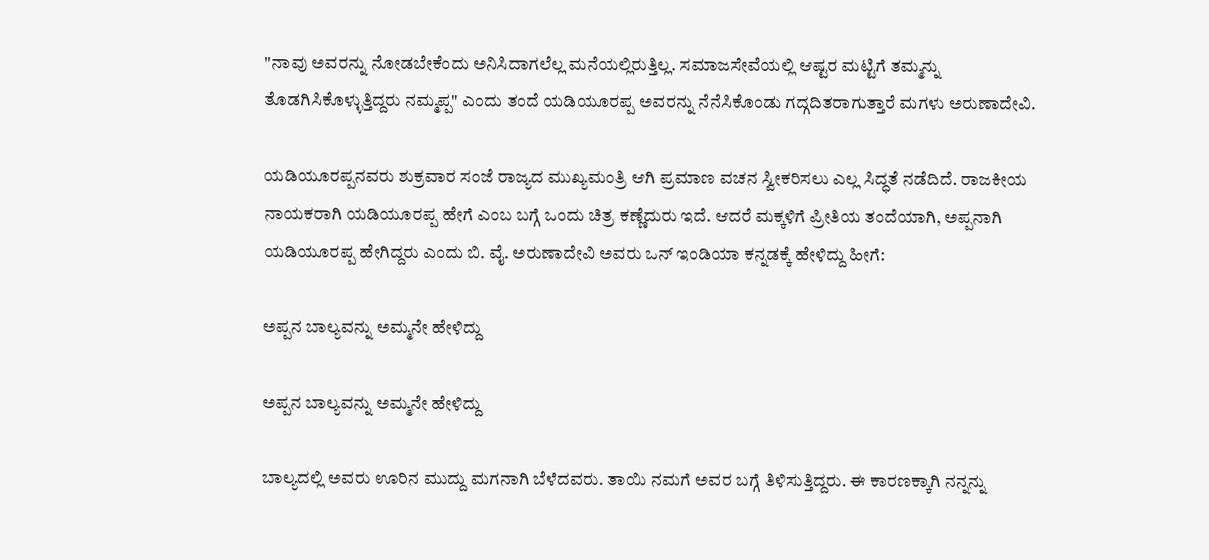"ನಾವು ಅವರನ್ನು ನೋಡಬೇಕೆಂದು ಅನಿಸಿದಾಗಲೆಲ್ಲ ಮನೆಯಲ್ಲಿರುತ್ತಿಲ್ಲ. ಸಮಾಜಸೇವೆಯಲ್ಲಿ ಆಷ್ಟರ ಮಟ್ಟಿಗೆ ತಮ್ಮನ್ನು ತೊಡಗಿಸಿಕೊಳ್ಳುತ್ತಿದ್ದರು ನಮ್ಮಪ್ಪ" ಎಂದು ತಂದೆ ಯಡಿಯೂರಪ್ಪ ಅವರನ್ನು ನೆನೆಸಿಕೊಂಡು ಗದ್ಗದಿತರಾಗುತ್ತಾರೆ ಮಗಳು ಅರುಣಾದೇವಿ.

ಯಡಿಯೂರಪ್ಪನವರು ಶುಕ್ರವಾರ ಸಂಜೆ ರಾಜ್ಯದ ಮುಖ್ಯಮಂತ್ರಿ ಆಗಿ ಪ್ರಮಾಣ ವಚನ ಸ್ವೀಕರಿಸಲು ಎಲ್ಲ ಸಿದ್ಧತೆ ನಡೆದಿದೆ. ರಾಜಕೀಯ ನಾಯಕರಾಗಿ ಯಡಿಯೂರಪ್ಪ ಹೇಗೆ ಎಂಬ ಬಗ್ಗೆ ಒಂದು ಚಿತ್ರ ಕಣ್ಣೆದುರು ಇದೆ. ಆದರೆ ಮಕ್ಕಳಿಗೆ ಪ್ರೀತಿಯ ತಂದೆಯಾಗಿ, ಅಪ್ಪನಾಗಿ ಯಡಿಯೂರಪ್ಪ ಹೇಗಿದ್ದರು ಎಂದು ಬಿ. ವೈ. ಅರುಣಾದೇವಿ ಅವರು ಒನ್ ಇಂಡಿಯಾ ಕನ್ನಡಕ್ಕೆ ಹೇಳಿದ್ದು ಹೀಗೆ:

ಅಪ್ಪನ ಬಾಲ್ಯವನ್ನು ಅಮ್ಮನೇ ಹೇಳಿದ್ದು

ಅಪ್ಪನ ಬಾಲ್ಯವನ್ನು ಅಮ್ಮನೇ ಹೇಳಿದ್ದು

ಬಾಲ್ಯದಲ್ಲಿ ಅವರು ಊರಿನ ಮುದ್ದು ಮಗನಾಗಿ ಬೆಳೆದವರು. ತಾಯಿ ನಮಗೆ ಅವರ ಬಗ್ಗೆ ತಿಳಿಸುತ್ತಿದ್ದರು. ಈ ಕಾರಣಕ್ಕಾಗಿ ನನ್ನನ್ನು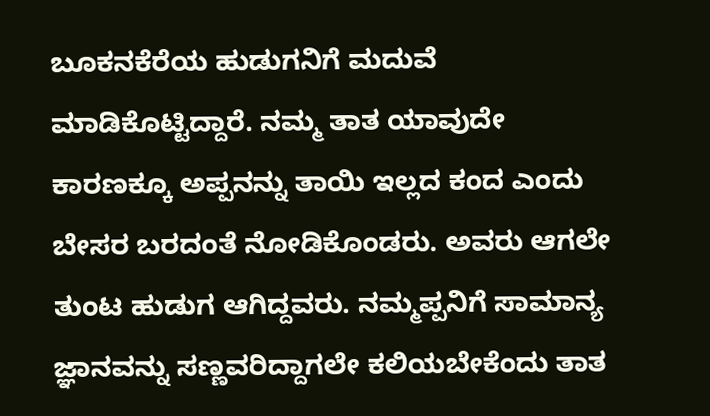ಬೂಕನಕೆರೆಯ ಹುಡುಗನಿಗೆ ಮದುವೆ ಮಾಡಿಕೊಟ್ಟಿದ್ದಾರೆ. ನಮ್ಮ ತಾತ ಯಾವುದೇ ಕಾರಣಕ್ಕೂ ಅಪ್ಪನನ್ನು ತಾಯಿ ಇಲ್ಲದ ಕಂದ ಎಂದು ಬೇಸರ ಬರದಂತೆ ನೋಡಿಕೊಂಡರು. ಅವರು ಆಗಲೇ ತುಂಟ ಹುಡುಗ ಆಗಿದ್ದವರು. ನಮ್ಮಪ್ಪನಿಗೆ ಸಾಮಾನ್ಯ ಜ್ಞಾನವನ್ನು ಸಣ್ಣವರಿದ್ದಾಗಲೇ ಕಲಿಯಬೇಕೆಂದು ತಾತ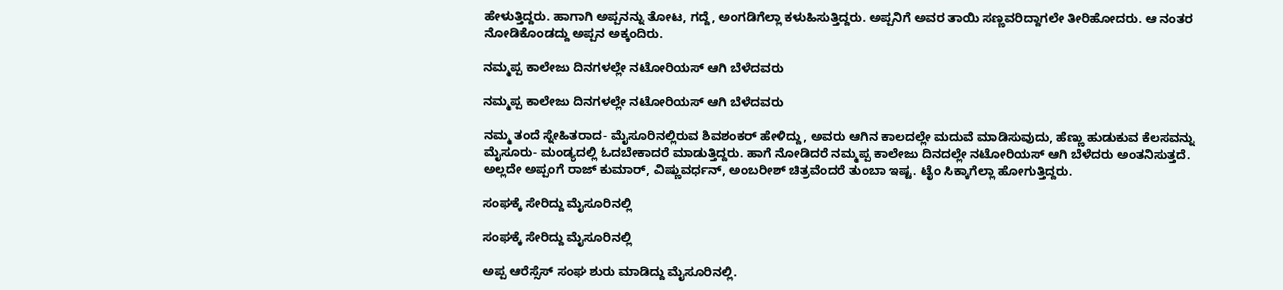ಹೇಳುತ್ತಿದ್ದರು. ಹಾಗಾಗಿ ಅಪ್ಪನನ್ನು ತೋಟ, ಗದ್ದೆ, ಅಂಗಡಿಗೆಲ್ಲಾ ಕಳುಹಿಸುತ್ತಿದ್ದರು. ಅಪ್ಪನಿಗೆ ಅವರ ತಾಯಿ ಸಣ್ಣವರಿದ್ದಾಗಲೇ ತೀರಿಹೋದರು. ಆ ನಂತರ ನೋಡಿಕೊಂಡದ್ದು ಅಪ್ಪನ ಅಕ್ಕಂದಿರು.

ನಮ್ಮಪ್ಪ ಕಾಲೇಜು ದಿನಗಳಲ್ಲೇ ನಟೋರಿಯಸ್ ಆಗಿ ಬೆಳೆದವರು

ನಮ್ಮಪ್ಪ ಕಾಲೇಜು ದಿನಗಳಲ್ಲೇ ನಟೋರಿಯಸ್ ಆಗಿ ಬೆಳೆದವರು

ನಮ್ಮ ತಂದೆ ಸ್ನೇಹಿತರಾದ- ಮೈಸೂರಿನಲ್ಲಿರುವ ಶಿವಶಂಕರ್ ಹೇಳಿದ್ದು, ಅವರು ಆಗಿನ ಕಾಲದಲ್ಲೇ ಮದುವೆ ಮಾಡಿಸುವುದು, ಹೆಣ್ಣು ಹುಡುಕುವ ಕೆಲಸವನ್ನು ಮೈಸೂರು- ಮಂಡ್ಯದಲ್ಲಿ ಓದಬೇಕಾದರೆ ಮಾಡುತ್ತಿದ್ದರು. ಹಾಗೆ ನೋಡಿದರೆ ನಮ್ಮಪ್ಪ ಕಾಲೇಜು ದಿನದಲ್ಲೇ ನಟೋರಿಯಸ್ ಆಗಿ ಬೆಳೆದರು ಅಂತನಿಸುತ್ತದೆ. ಅಲ್ಲದೇ ಅಪ್ಪಂಗೆ ರಾಜ್ ಕುಮಾರ್, ವಿಷ್ಣುವರ್ಧನ್, ಅಂಬರೀಶ್ ಚಿತ್ರವೆಂದರೆ ತುಂಬಾ ಇಷ್ಟ. ಟೈಂ ಸಿಕ್ಕಾಗೆಲ್ಲಾ ಹೋಗುತ್ತಿದ್ದರು.

ಸಂಘಕ್ಕೆ ಸೇರಿದ್ದು ಮೈಸೂರಿನಲ್ಲಿ

ಸಂಘಕ್ಕೆ ಸೇರಿದ್ದು ಮೈಸೂರಿನಲ್ಲಿ

ಅಪ್ಪ ಆರೆಸ್ಸೆಸ್ ಸಂಘ ಶುರು ಮಾಡಿದ್ದು ಮೈಸೂರಿನಲ್ಲಿ.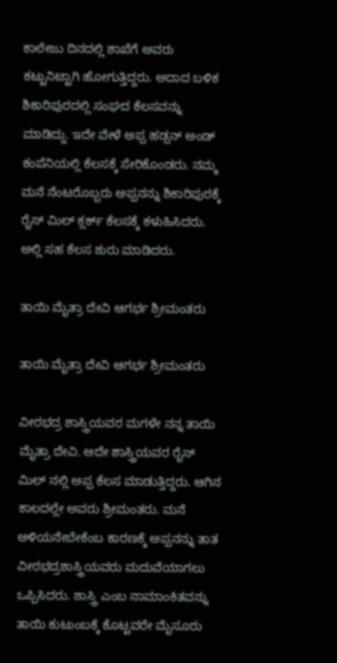ಕಾಲೇಜು ದಿನದಲ್ಲಿ ಶಾಖೆಗೆ ಅವರು ಕಟ್ಟುನಿಟ್ಟಾಗಿ ಹೋಗುತ್ತಿದ್ದರು. ಅದಾದ ಬಳಿಕ ಶಿಕಾರಿಪುರದಲ್ಲಿ ಸಂಘದ ಕೆಲಸವನ್ನು ಮಾಡಿದ್ದು. ಇದೇ ವೇಳೆ ಅಪ್ಪ ಹಡ್ಸನ್ ಅಂಡ್ ಕಂಪೆನಿಯಲ್ಲಿ ಕೆಲಸಕ್ಕೆ ಸೇರಿಕೊಂಡರು. ನಮ್ಮ ಮನೆ ನೆಂಟರೊಬ್ಬರು ಅಪ್ಪನನ್ನು ಶಿಕಾರಿಪುರಕ್ಕೆ ರೈಸ್ ಮಿಲ್ ಕ್ಲರ್ಕ್ ಕೆಲಸಕ್ಕೆ ಕಳುಹಿಸಿದರು. ಅಲ್ಲಿ ಸಹ ಕೆಲಸ ಶುರು ಮಾಡಿದರು.

ತಾಯಿ ಮೈತ್ರಾ ದೇವಿ ಆಗರ್ಭ ಶ್ರೀಮಂತರು

ತಾಯಿ ಮೈತ್ರಾ ದೇವಿ ಆಗರ್ಭ ಶ್ರೀಮಂತರು

ವೀರಭದ್ರ ಶಾಸ್ತ್ರಿಯವರ ಮಗಳೇ ನನ್ನ ತಾಯಿ ಮೈತ್ರಾ ದೇವಿ. ಅದೇ ಶಾಸ್ತ್ರಿಯವರ ರೈಸ್ ಮಿಲ್ ನಲ್ಲಿ ಅಪ್ಪ ಕೆಲಸ ಮಾಡುತ್ತಿದ್ದರು. ಆಗಿನ ಕಾಲದಲ್ಲೇ ಅವರು ಶ್ರೀಮಂತರು. ಮನೆ ಅಳಿಯನೇಬೇಕೆಂಬ ಕಾರಣಕ್ಕೆ ಅಪ್ಪನನ್ನು ತಾತ ವೀರಭದ್ರಶಾಸ್ತ್ರಿಯವರು ಮದುವೆಯಾಗಲು ಒಪ್ಪಿಸಿದರು. ಶಾಸ್ತ್ರಿ ಎಂಬ ನಾಮಾಂಕಿತವನ್ನು ತಾಯಿ ಕುಟುಂಬಕ್ಕೆ ಕೊಟ್ಟವರೇ ಮೈಸೂರು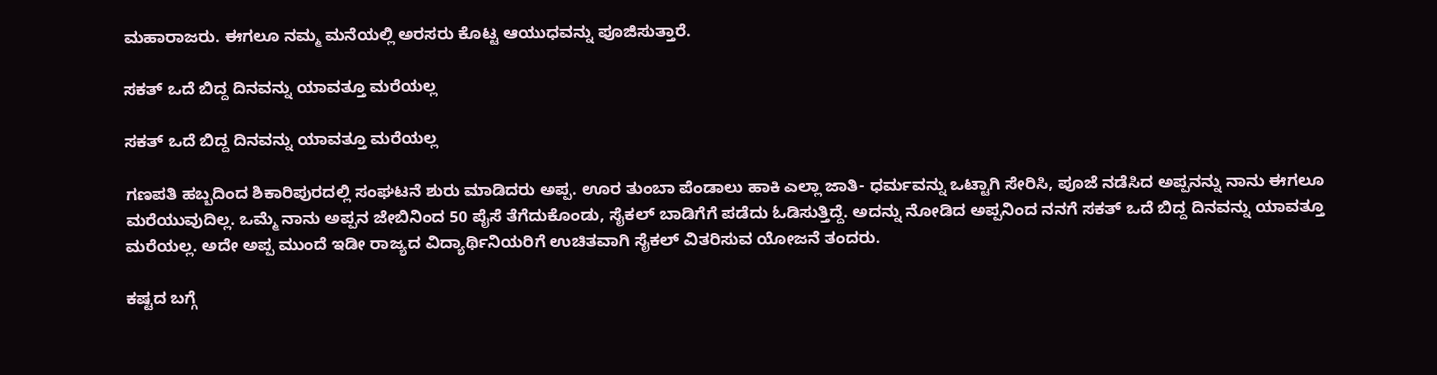ಮಹಾರಾಜರು. ಈಗಲೂ ನಮ್ಮ ಮನೆಯಲ್ಲಿ ಅರಸರು ಕೊಟ್ಟ ಆಯುಧವನ್ನು ಪೂಜಿಸುತ್ತಾರೆ.

ಸಕತ್ ಒದೆ ಬಿದ್ದ ದಿನವನ್ನು ಯಾವತ್ತೂ ಮರೆಯಲ್ಲ

ಸಕತ್ ಒದೆ ಬಿದ್ದ ದಿನವನ್ನು ಯಾವತ್ತೂ ಮರೆಯಲ್ಲ

ಗಣಪತಿ ಹಬ್ಬದಿಂದ ಶಿಕಾರಿಪುರದಲ್ಲಿ ಸಂಘಟನೆ ಶುರು ಮಾಡಿದರು ಅಪ್ಪ. ಊರ ತುಂಬಾ ಪೆಂಡಾಲು ಹಾಕಿ ಎಲ್ಲಾ ಜಾತಿ- ಧರ್ಮವನ್ನು ಒಟ್ಟಾಗಿ ಸೇರಿಸಿ, ಪೂಜೆ ನಡೆಸಿದ ಅಪ್ಪನನ್ನು ನಾನು ಈಗಲೂ ಮರೆಯುವುದಿಲ್ಲ. ಒಮ್ಮೆ ನಾನು ಅಪ್ಪನ ಜೇಬಿನಿಂದ 50 ಪೈಸೆ ತೆಗೆದುಕೊಂಡು, ಸೈಕಲ್ ಬಾಡಿಗೆಗೆ ಪಡೆದು ಓಡಿಸುತ್ತಿದ್ದೆ. ಅದನ್ನು ನೋಡಿದ ಅಪ್ಪನಿಂದ ನನಗೆ ಸಕತ್ ಒದೆ ಬಿದ್ದ ದಿನವನ್ನು ಯಾವತ್ತೂ ಮರೆಯಲ್ಲ. ಅದೇ ಅಪ್ಪ ಮುಂದೆ ಇಡೀ ರಾಜ್ಯದ ವಿದ್ಯಾರ್ಥಿನಿಯರಿಗೆ ಉಚಿತವಾಗಿ ಸೈಕಲ್ ವಿತರಿಸುವ ಯೋಜನೆ ತಂದರು.

ಕಷ್ಟದ ಬಗ್ಗೆ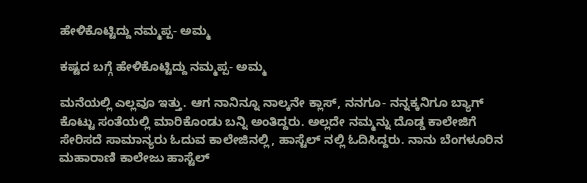ಹೇಳಿಕೊಟ್ಟಿದ್ದು ನಮ್ಮಪ್ಪ- ಅಮ್ಮ

ಕಷ್ಟದ ಬಗ್ಗೆ ಹೇಳಿಕೊಟ್ಟಿದ್ದು ನಮ್ಮಪ್ಪ- ಅಮ್ಮ

ಮನೆಯಲ್ಲಿ ಎಲ್ಲವೂ ಇತ್ತು. ಆಗ ನಾನಿನ್ನೂ ನಾಲ್ಕನೇ ಕ್ಲಾಸ್, ನನಗೂ- ನನ್ನಕ್ಕನಿಗೂ ಬ್ಯಾಗ್ ಕೊಟ್ಟು ಸಂತೆಯಲ್ಲಿ ಮಾರಿಕೊಂಡು ಬನ್ನಿ ಅಂತಿದ್ದರು. ಅಲ್ಲದೇ ನಮ್ಮನ್ನು ದೊಡ್ಡ ಕಾಲೇಜಿಗೆ ಸೇರಿಸದೆ ಸಾಮಾನ್ಯರು ಓದುವ ಕಾಲೇಜಿನಲ್ಲಿ, ಹಾಸ್ಟೆಲ್ ನಲ್ಲಿ ಓದಿಸಿದ್ದರು. ನಾನು ಬೆಂಗಳೂರಿನ ಮಹಾರಾಣಿ ಕಾಲೇಜು ಹಾಸ್ಟೆಲ್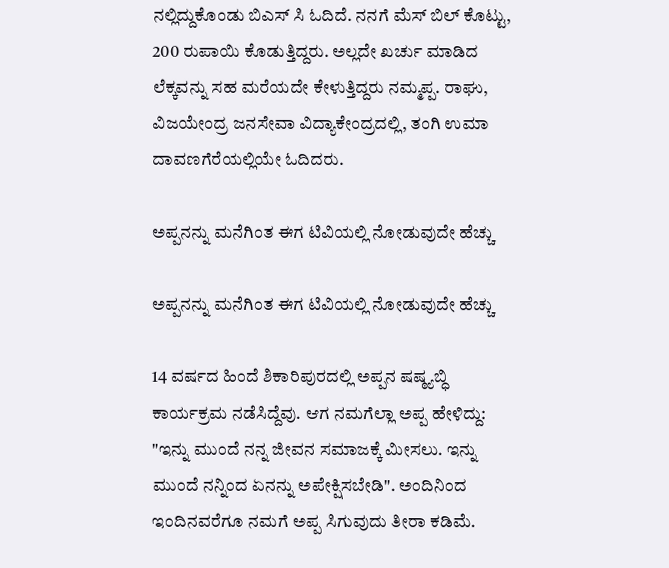ನಲ್ಲಿದ್ದುಕೊಂಡು ಬಿಎಸ್ ಸಿ ಓದಿದೆ. ನನಗೆ ಮೆಸ್ ಬಿಲ್ ಕೊಟ್ಟು, 200 ರುಪಾಯಿ ಕೊಡುತ್ತಿದ್ದರು. ಅಲ್ಲದೇ ಖರ್ಚು ಮಾಡಿದ ಲೆಕ್ಕವನ್ನು ಸಹ ಮರೆಯದೇ ಕೇಳುತ್ತಿದ್ದರು ನಮ್ಮಪ್ಪ. ರಾಘು, ವಿಜಯೇಂದ್ರ ಜನಸೇವಾ ವಿದ್ಯಾಕೇಂದ್ರದಲ್ಲಿ, ತಂಗಿ ಉಮಾ ದಾವಣಗೆರೆಯಲ್ಲಿಯೇ ಓದಿದರು.

ಅಪ್ಪನನ್ನು ಮನೆಗಿಂತ ಈಗ ಟಿವಿಯಲ್ಲಿ ನೋಡುವುದೇ ಹೆಚ್ಚು

ಅಪ್ಪನನ್ನು ಮನೆಗಿಂತ ಈಗ ಟಿವಿಯಲ್ಲಿ ನೋಡುವುದೇ ಹೆಚ್ಚು

14 ವರ್ಷದ ಹಿಂದೆ ಶಿಕಾರಿಪುರದಲ್ಲಿ ಅಪ್ಪನ ಷಷ್ಠ್ಯಬ್ಧಿ ಕಾರ್ಯಕ್ರಮ ನಡೆಸಿದ್ದೆವು. ಆಗ ನಮಗೆಲ್ಲಾ ಅಪ್ಪ ಹೇಳಿದ್ದು: "ಇನ್ನು ಮುಂದೆ ನನ್ನ ಜೀವನ ಸಮಾಜಕ್ಕೆ ಮೀಸಲು. ಇನ್ನು ಮುಂದೆ ನನ್ನಿಂದ ಏನನ್ನು ಅಪೇಕ್ಷಿಸಬೇಡಿ". ಅಂದಿನಿಂದ ಇಂದಿನವರೆಗೂ ನಮಗೆ ಅಪ್ಪ ಸಿಗುವುದು ತೀರಾ ಕಡಿಮೆ.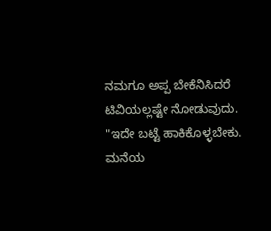ನಮಗೂ ಅಪ್ಪ ಬೇಕೆನಿಸಿದರೆ ಟಿವಿಯಲ್ಲಷ್ಟೇ ನೋಡುವುದು. "ಇದೇ ಬಟ್ಟೆ ಹಾಕಿಕೊಳ್ಳಬೇಕು. ಮನೆಯ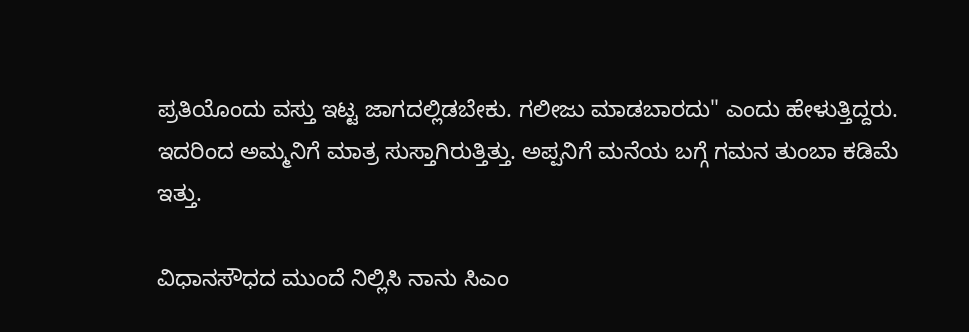ಪ್ರತಿಯೊಂದು ವಸ್ತು ಇಟ್ಟ ಜಾಗದಲ್ಲಿಡಬೇಕು. ಗಲೀಜು ಮಾಡಬಾರದು" ಎಂದು ಹೇಳುತ್ತಿದ್ದರು. ಇದರಿಂದ ಅಮ್ಮನಿಗೆ ಮಾತ್ರ ಸುಸ್ತಾಗಿರುತ್ತಿತ್ತು. ಅಪ್ಪನಿಗೆ ಮನೆಯ ಬಗ್ಗೆ ಗಮನ ತುಂಬಾ ಕಡಿಮೆ ಇತ್ತು.

ವಿಧಾನಸೌಧದ ಮುಂದೆ ನಿಲ್ಲಿಸಿ ನಾನು ಸಿಎಂ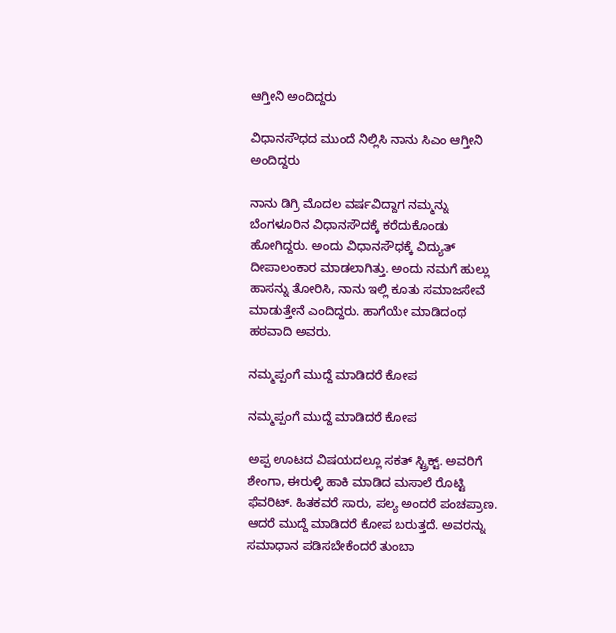ಆಗ್ತೀನಿ ಅಂದಿದ್ದರು

ವಿಧಾನಸೌಧದ ಮುಂದೆ ನಿಲ್ಲಿಸಿ ನಾನು ಸಿಎಂ ಆಗ್ತೀನಿ ಅಂದಿದ್ದರು

ನಾನು ಡಿಗ್ರಿ ಮೊದಲ ವರ್ಷವಿದ್ದಾಗ ನಮ್ಮನ್ನು ಬೆಂಗಳೂರಿನ ವಿಧಾನಸೌದಕ್ಕೆ ಕರೆದುಕೊಂಡು ಹೋಗಿದ್ದರು. ಅಂದು ವಿಧಾನಸೌಧಕ್ಕೆ ವಿದ್ಯುತ್ ದೀಪಾಲಂಕಾರ ಮಾಡಲಾಗಿತ್ತು. ಅಂದು ನಮಗೆ ಹುಲ್ಲು ಹಾಸನ್ನು ತೋರಿಸಿ, ನಾನು ಇಲ್ಲಿ ಕೂತು ಸಮಾಜಸೇವೆ ಮಾಡುತ್ತೇನೆ ಎಂದಿದ್ದರು. ಹಾಗೆಯೇ ಮಾಡಿದಂಥ ಹಠವಾದಿ ಅವರು.

ನಮ್ಮಪ್ಪಂಗೆ ಮುದ್ದೆ ಮಾಡಿದರೆ ಕೋಪ

ನಮ್ಮಪ್ಪಂಗೆ ಮುದ್ದೆ ಮಾಡಿದರೆ ಕೋಪ

ಅಪ್ಪ ಊಟದ ವಿಷಯದಲ್ಲೂ ಸಕತ್ ಸ್ಟ್ರಿಕ್ಟ್. ಅವರಿಗೆ ಶೇಂಗಾ, ಈರುಳ್ಳಿ ಹಾಕಿ ಮಾಡಿದ ಮಸಾಲೆ ರೊಟ್ಟಿ ಫೆವರಿಟ್. ಹಿತಕವರೆ ಸಾರು, ಪಲ್ಯ ಅಂದರೆ ಪಂಚಪ್ರಾಣ. ಆದರೆ ಮುದ್ದೆ ಮಾಡಿದರೆ ಕೋಪ ಬರುತ್ತದೆ. ಅವರನ್ನು ಸಮಾಧಾನ ಪಡಿಸಬೇಕೆಂದರೆ ತುಂಬಾ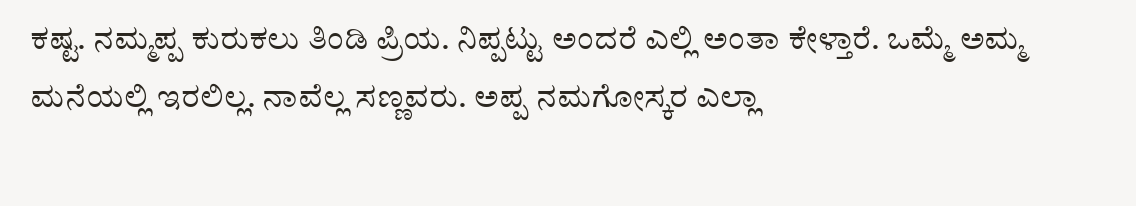ಕಷ್ಟ. ನಮ್ಮಪ್ಪ ಕುರುಕಲು ತಿಂಡಿ ಪ್ರಿಯ. ನಿಪ್ಪಟ್ಟು ಅಂದರೆ ಎಲ್ಲಿ ಅಂತಾ ಕೇಳ್ತಾರೆ. ಒಮ್ಮೆ ಅಮ್ಮ ಮನೆಯಲ್ಲಿ ಇರಲಿಲ್ಲ. ನಾವೆಲ್ಲ ಸಣ್ಣವರು. ಅಪ್ಪ ನಮಗೋಸ್ಕರ ಎಲ್ಲಾ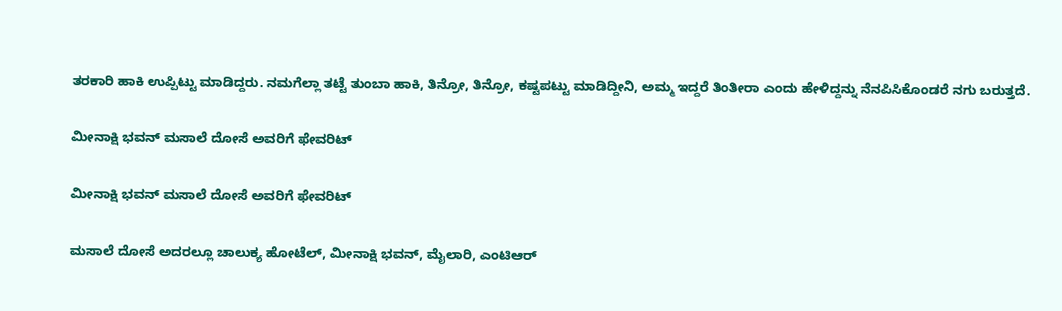ತರಕಾರಿ ಹಾಕಿ ಉಪ್ಪಿಟ್ಟು ಮಾಡಿದ್ದರು. ನಮಗೆಲ್ಲಾ ತಟ್ಟೆ ತುಂಬಾ ಹಾಕಿ, ತಿನ್ರೋ, ತಿನ್ರೋ, ಕಷ್ಟಪಟ್ಟು ಮಾಡಿದ್ದೀನಿ, ಅಮ್ಮ ಇದ್ದರೆ ತಿಂತೀರಾ ಎಂದು ಹೇಳಿದ್ದನ್ನು ನೆನಪಿಸಿಕೊಂಡರೆ ನಗು ಬರುತ್ತದೆ.

ಮೀನಾಕ್ಷಿ ಭವನ್ ಮಸಾಲೆ ದೋಸೆ ಅವರಿಗೆ ಫೇವರಿಟ್

ಮೀನಾಕ್ಷಿ ಭವನ್ ಮಸಾಲೆ ದೋಸೆ ಅವರಿಗೆ ಫೇವರಿಟ್

ಮಸಾಲೆ ದೋಸೆ ಅದರಲ್ಲೂ ಚಾಲುಕ್ಯ ಹೋಟೆಲ್, ಮೀನಾಕ್ಷಿ ಭವನ್, ಮೈಲಾರಿ, ಎಂಟಿಆರ್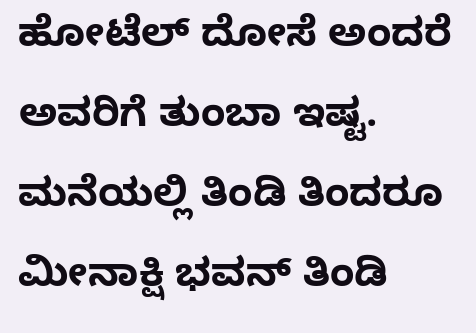ಹೋಟೆಲ್ ದೋಸೆ ಅಂದರೆ ಅವರಿಗೆ ತುಂಬಾ ಇಷ್ಟ. ಮನೆಯಲ್ಲಿ ತಿಂಡಿ ತಿಂದರೂ ಮೀನಾಕ್ಷಿ ಭವನ್ ತಿಂಡಿ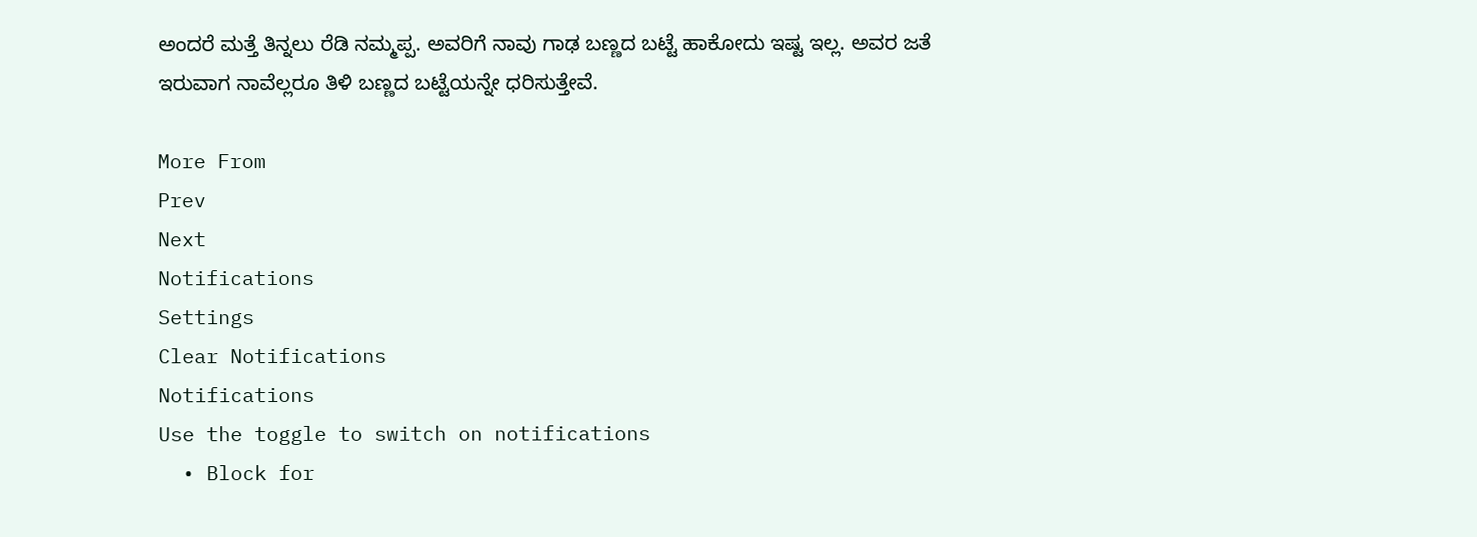ಅಂದರೆ ಮತ್ತೆ ತಿನ್ನಲು ರೆಡಿ ನಮ್ಮಪ್ಪ. ಅವರಿಗೆ ನಾವು ಗಾಢ ಬಣ್ಣದ ಬಟ್ಟೆ ಹಾಕೋದು ಇಷ್ಟ ಇಲ್ಲ. ಅವರ ಜತೆ ಇರುವಾಗ ನಾವೆಲ್ಲರೂ ತಿಳಿ ಬಣ್ಣದ ಬಟ್ಟೆಯನ್ನೇ ಧರಿಸುತ್ತೇವೆ.

More From
Prev
Next
Notifications
Settings
Clear Notifications
Notifications
Use the toggle to switch on notifications
  • Block for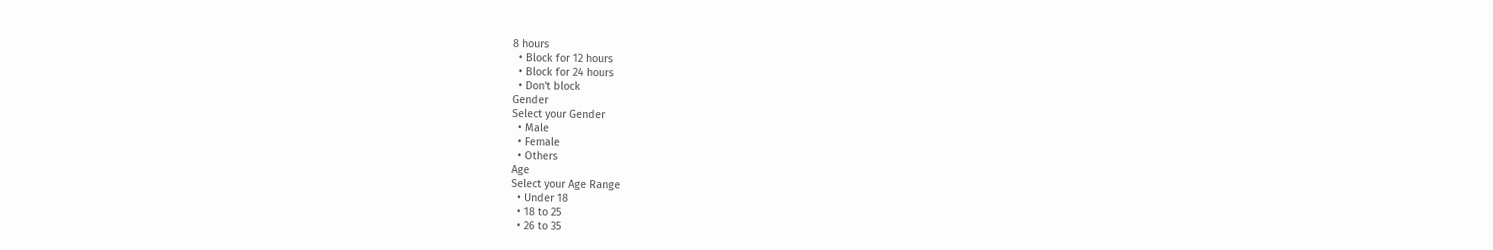8 hours
  • Block for 12 hours
  • Block for 24 hours
  • Don't block
Gender
Select your Gender
  • Male
  • Female
  • Others
Age
Select your Age Range
  • Under 18
  • 18 to 25
  • 26 to 35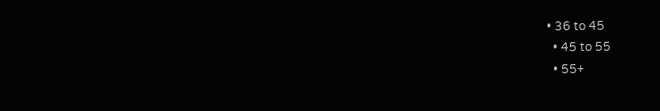• 36 to 45
  • 45 to 55
  • 55+